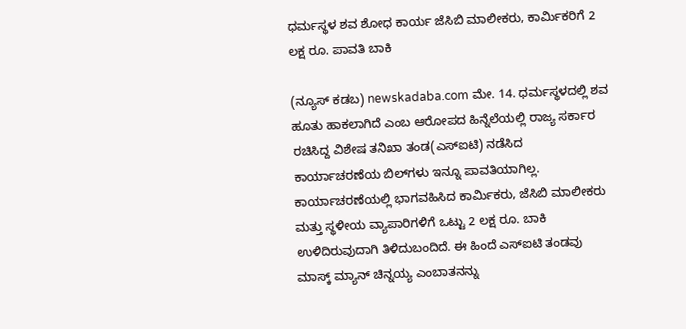ಧರ್ಮಸ್ಥಳ ಶವ ಶೋಧ ಕಾರ್ಯ ಜೆಸಿಬಿ ಮಾಲೀಕರು, ಕಾರ್ಮಿಕರಿಗೆ 2 ಲಕ್ಷ ರೂ. ಪಾವತಿ ಬಾಕಿ

(ನ್ಯೂಸ್‌ ಕಡಬ) newskadaba.com ಮೇ. 14. ಧರ್ಮಸ್ಥಳದಲ್ಲಿ ಶವ ಹೂತು ಹಾಕಲಾಗಿದೆ ಎಂಬ ಆರೋಪದ ಹಿನ್ನೆಲೆಯಲ್ಲಿ ರಾಜ್ಯ ಸರ್ಕಾರ ರಚಿಸಿದ್ದ ವಿಶೇಷ ತನಿಖಾ ತಂಡ(ಎಸ್‌ಐಟಿ) ನಡೆಸಿದ ಕಾರ್ಯಾಚರಣೆಯ ಬಿಲ್‌ಗಳು ಇನ್ನೂ ಪಾವತಿಯಾಗಿಲ್ಲ. ಕಾರ್ಯಾಚರಣೆಯಲ್ಲಿ ಭಾಗವಹಿಸಿದ ಕಾರ್ಮಿಕರು, ಜೆಸಿಬಿ ಮಾಲೀಕರು ಮತ್ತು ಸ್ಥಳೀಯ ವ್ಯಾಪಾರಿಗಳಿಗೆ ಒಟ್ಟು 2 ಲಕ್ಷ ರೂ. ಬಾಕಿ ಉಳಿದಿರುವುದಾಗಿ ತಿಳಿದುಬಂದಿದೆ. ಈ ಹಿಂದೆ ಎಸ್‌ಐಟಿ ತಂಡವು ಮಾಸ್ಕ್ ಮ್ಯಾನ್ ಚಿನ್ನಯ್ಯ ಎಂಬಾತನನ್ನು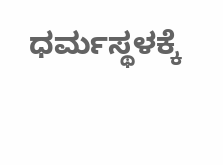ಧರ್ಮಸ್ಥಳಕ್ಕೆ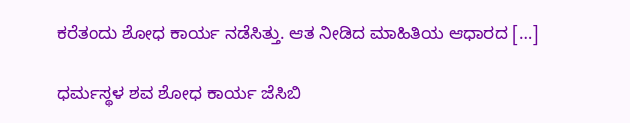ಕರೆತಂದು ಶೋಧ ಕಾರ್ಯ ನಡೆಸಿತ್ತು. ಆತ ನೀಡಿದ ಮಾಹಿತಿಯ ಆಧಾರದ […]

ಧರ್ಮಸ್ಥಳ ಶವ ಶೋಧ ಕಾರ್ಯ ಜೆಸಿಬಿ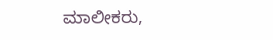ಮಾಲೀಕರು,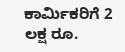ಕಾರ್ಮಿಕರಿಗೆ 2 ಲಕ್ಷ ರೂ.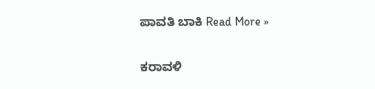ಪಾವತಿ ಬಾಕಿ Read More »

ಕರಾವಳಿ